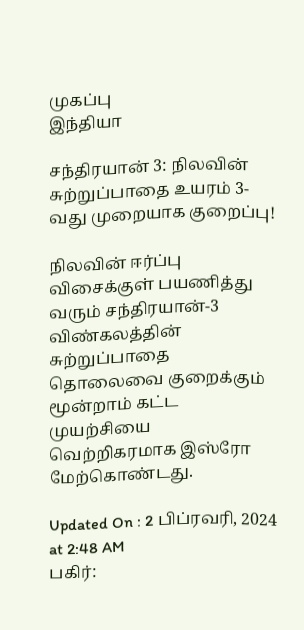முகப்பு
இந்தியா

சந்திரயான் 3: நிலவின் சுற்றுப்பாதை உயரம் 3-வது முறையாக குறைப்பு!

நிலவின் ஈர்ப்பு விசைக்குள் பயணித்து வரும் சந்திரயான்-3 விண்கலத்தின் சுற்றுப்பாதை தொலைவை குறைக்கும் மூன்றாம் கட்ட முயற்சியை வெற்றிகரமாக இஸ்ரோ மேற்கொண்டது.

Updated On : 2 பிப்ரவரி, 2024 at 2:48 AM
பகிர்: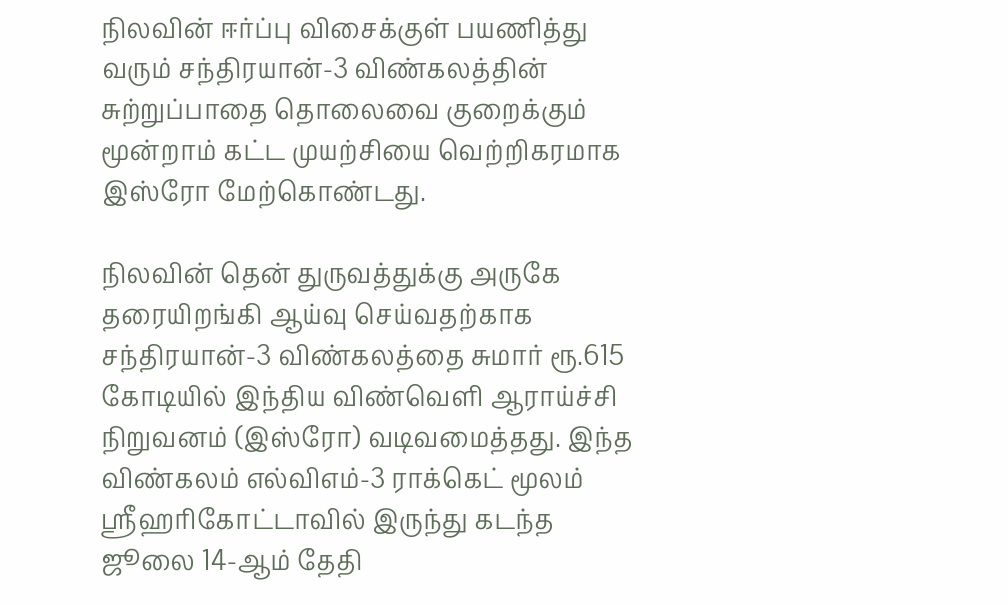நிலவின் ஈர்ப்பு விசைக்குள் பயணித்து வரும் சந்திரயான்-3 விண்கலத்தின் சுற்றுப்பாதை தொலைவை குறைக்கும் மூன்றாம் கட்ட முயற்சியை வெற்றிகரமாக இஸ்ரோ மேற்கொண்டது.

நிலவின் தென் துருவத்துக்கு அருகே தரையிறங்கி ஆய்வு செய்வதற்காக சந்திரயான்-3 விண்கலத்தை சுமார் ரூ.615 கோடியில் இந்திய விண்வெளி ஆராய்ச்சி நிறுவனம் (இஸ்ரோ) வடிவமைத்தது. இந்த விண்கலம் எல்விஎம்-3 ராக்கெட் மூலம் ஸ்ரீஹரிகோட்டாவில் இருந்து கடந்த ஜூலை 14-ஆம் தேதி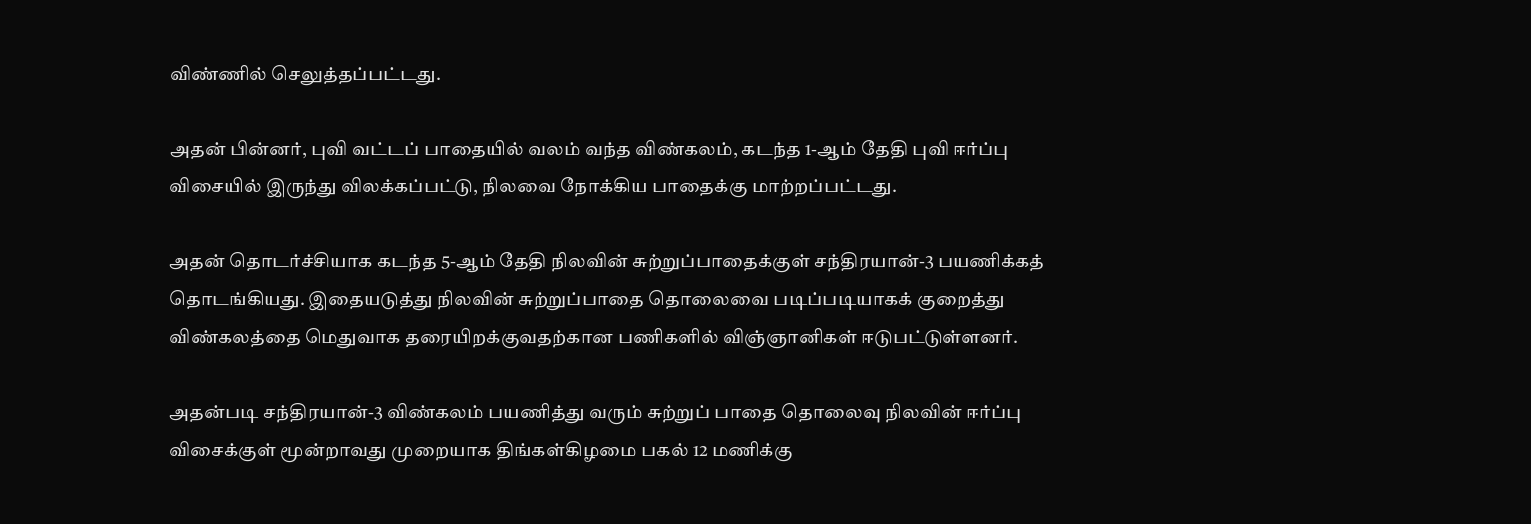விண்ணில் செலுத்தப்பட்டது.

அதன் பின்னர், புவி வட்டப் பாதையில் வலம் வந்த விண்கலம், கடந்த 1-ஆம் தேதி புவி ஈர்ப்பு விசையில் இருந்து விலக்கப்பட்டு, நிலவை நோக்கிய பாதைக்கு மாற்றப்பட்டது.

அதன் தொடர்ச்சியாக கடந்த 5-ஆம் தேதி நிலவின் சுற்றுப்பாதைக்குள் சந்திரயான்-3 பயணிக்கத் தொடங்கியது. இதையடுத்து நிலவின் சுற்றுப்பாதை தொலைவை படிப்படியாகக் குறைத்து விண்கலத்தை மெதுவாக தரையிறக்குவதற்கான பணிகளில் விஞ்ஞானிகள் ஈடுபட்டுள்ளனர்.

அதன்படி சந்திரயான்-3 விண்கலம் பயணித்து வரும் சுற்றுப் பாதை தொலைவு நிலவின் ஈர்ப்பு விசைக்குள் மூன்றாவது முறையாக திங்கள்கிழமை பகல் 12 மணிக்கு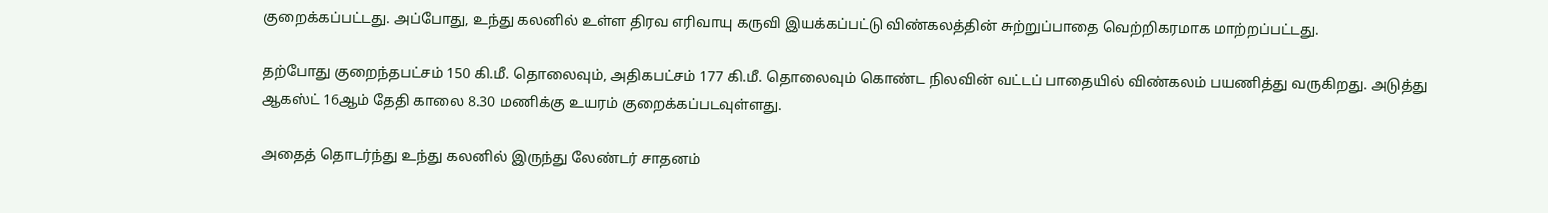குறைக்கப்பட்டது. அப்போது, உந்து கலனில் உள்ள திரவ எரிவாயு கருவி இயக்கப்பட்டு விண்கலத்தின் சுற்றுப்பாதை வெற்றிகரமாக மாற்றப்பட்டது.

தற்போது குறைந்தபட்சம் 150 கி.மீ. தொலைவும், அதிகபட்சம் 177 கி.மீ. தொலைவும் கொண்ட நிலவின் வட்டப் பாதையில் விண்கலம் பயணித்து வருகிறது. அடுத்து ஆகஸ்ட் 16ஆம் தேதி காலை 8.30 மணிக்கு உயரம் குறைக்கப்படவுள்ளது.

அதைத் தொடர்ந்து உந்து கலனில் இருந்து லேண்டர் சாதனம்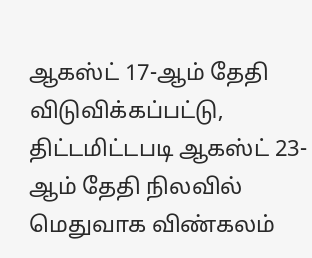ஆகஸ்ட் 17-ஆம் தேதி விடுவிக்கப்பட்டு, திட்டமிட்டபடி ஆகஸ்ட் 23-ஆம் தேதி நிலவில் மெதுவாக விண்கலம்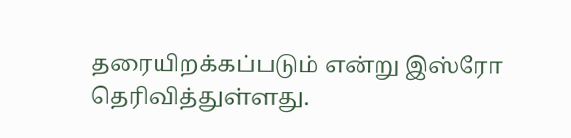தரையிறக்கப்படும் என்று இஸ்ரோ தெரிவித்துள்ளது.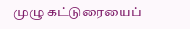முழு கட்டுரையைப்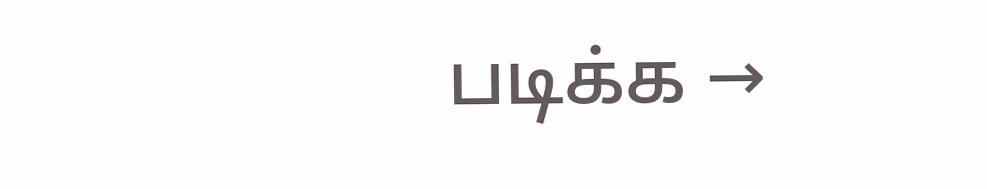படிக்க →